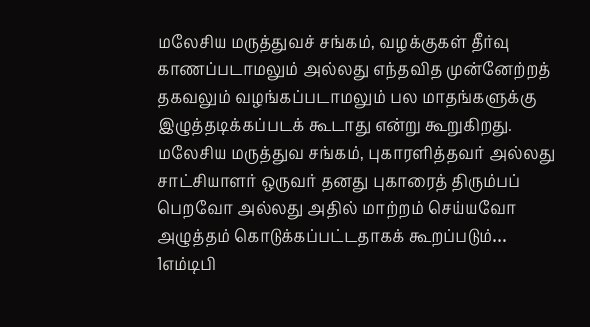மலேசிய மருத்துவச் சங்கம், வழக்குகள் தீர்வு காணப்படாமலும் அல்லது எந்தவித முன்னேற்றத் தகவலும் வழங்கப்படாமலும் பல மாதங்களுக்கு இழுத்தடிக்கப்படக் கூடாது என்று கூறுகிறது. மலேசிய மருத்துவ சங்கம், புகாரளித்தவர் அல்லது சாட்சியாளர் ஒருவர் தனது புகாரைத் திரும்பப் பெறவோ அல்லது அதில் மாற்றம் செய்யவோ அழுத்தம் கொடுக்கப்பட்டதாகக் கூறப்படும்…
1எம்டிபி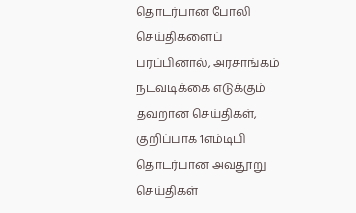தொடர்பான போலி செய்திகளைப் பரப்பினால், அரசாங்கம் நடவடிக்கை எடுக்கும்
தவறான செய்திகள், குறிப்பாக 1எம்டிபி தொடர்பான அவதூறு செய்திகள்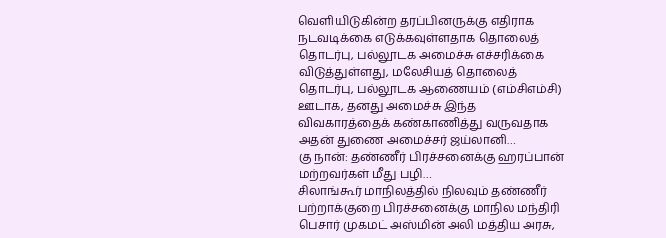வெளியிடுகின்ற தரப்பினருக்கு எதிராக நடவடிக்கை எடுக்கவுள்ளதாக தொலைத் தொடர்பு, பல்லூடக அமைச்சு எச்சரிக்கை விடுத்துள்ளது, மலேசியத் தொலைத் தொடர்பு, பல்லூடக ஆணையம் (எம்சிஎம்சி) ஊடாக, தனது அமைச்சு இந்த விவகாரத்தைக் கண்காணித்து வருவதாக அதன் துணை அமைச்சர் ஜய்லானி…
கு நான்: தண்ணீர் பிரச்சனைக்கு ஹரப்பான் மற்றவர்கள் மீது பழி…
சிலாங்கூர் மாநிலத்தில் நிலவும் தண்ணீர் பற்றாக்குறை பிரச்சனைக்கு மாநில மந்திரி பெசார் முகமட் அஸ்மின் அலி மத்திய அரசு,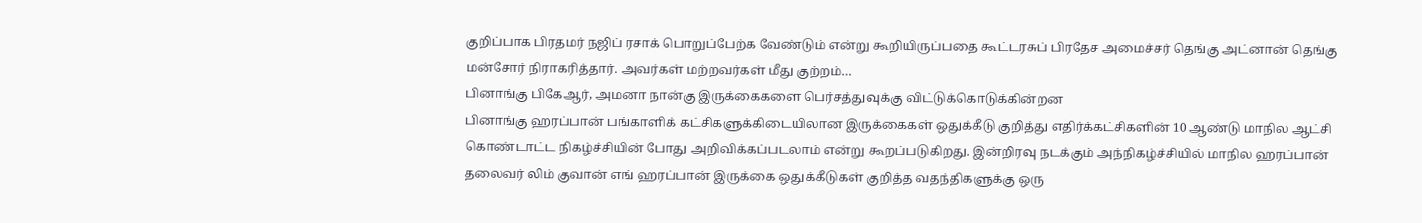குறிப்பாக பிரதமர் நஜிப் ரசாக் பொறுப்பேற்க வேண்டும் என்று கூறியிருப்பதை கூட்டரசுப் பிரதேச அமைச்சர் தெங்கு அட்னான் தெங்கு மன்சோர் நிராகரித்தார். அவர்கள் மற்றவர்கள் மீது குற்றம்…
பினாங்கு பிகேஆர், அமனா நான்கு இருக்கைகளை பெர்சத்துவுக்கு விட்டுக்கொடுக்கின்றன
பினாங்கு ஹரப்பான் பங்காளிக் கட்சிகளுக்கிடையிலான இருக்கைகள் ஒதுக்கீடு குறித்து எதிர்க்கட்சிகளின் 10 ஆண்டு மாநில ஆட்சி கொண்டாட்ட நிகழ்ச்சியின் போது அறிவிக்கப்படலாம் என்று கூறப்படுகிறது. இன்றிரவு நடக்கும் அந்நிகழ்ச்சியில் மாநில ஹரப்பான் தலைவர் லிம் குவான் எங் ஹரப்பான் இருக்கை ஒதுக்கீடுகள் குறித்த வதந்திகளுக்கு ஒரு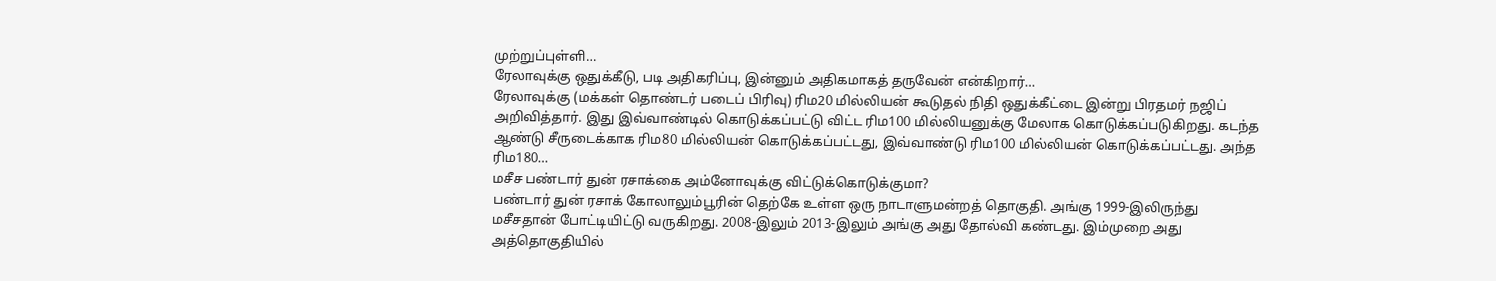முற்றுப்புள்ளி…
ரேலாவுக்கு ஒதுக்கீடு, படி அதிகரிப்பு, இன்னும் அதிகமாகத் தருவேன் என்கிறார்…
ரேலாவுக்கு (மக்கள் தொண்டர் படைப் பிரிவு) ரிம20 மில்லியன் கூடுதல் நிதி ஒதுக்கீட்டை இன்று பிரதமர் நஜிப் அறிவித்தார். இது இவ்வாண்டில் கொடுக்கப்பட்டு விட்ட ரிம100 மில்லியனுக்கு மேலாக கொடுக்கப்படுகிறது. கடந்த ஆண்டு சீருடைக்காக ரிம80 மில்லியன் கொடுக்கப்பட்டது, இவ்வாண்டு ரிம100 மில்லியன் கொடுக்கப்பட்டது. அந்த ரிம180…
மசீச பண்டார் துன் ரசாக்கை அம்னோவுக்கு விட்டுக்கொடுக்குமா?
பண்டார் துன் ரசாக் கோலாலும்பூரின் தெற்கே உள்ள ஒரு நாடாளுமன்றத் தொகுதி. அங்கு 1999-இலிருந்து மசீசதான் போட்டியிட்டு வருகிறது. 2008-இலும் 2013-இலும் அங்கு அது தோல்வி கண்டது. இம்முறை அது அத்தொகுதியில்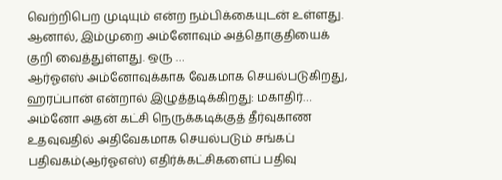வெற்றிபெற முடியும் என்ற நம்பிக்கையுடன் உள்ளது. ஆனால், இம்முறை அம்னோவும் அத்தொகுதியைக் குறி வைத்துள்ளது. ஒரு …
ஆர்ஓஎஸ் அம்னோவுக்காக வேகமாக செயல்படுகிறது, ஹரப்பான் என்றால் இழுத்தடிக்கிறது: மகாதிர்…
அம்னோ அதன் கட்சி நெருக்கடிக்குத் தீர்வுகாண உதவுவதில் அதிவேகமாக செயல்படும் சங்கப் பதிவகம்(ஆர்ஓஎஸ்) எதிர்க்கட்சிகளைப் பதிவு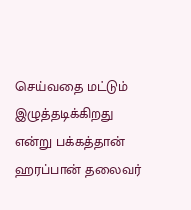செய்வதை மட்டும் இழுத்தடிக்கிறது என்று பக்கத்தான் ஹரப்பான் தலைவர்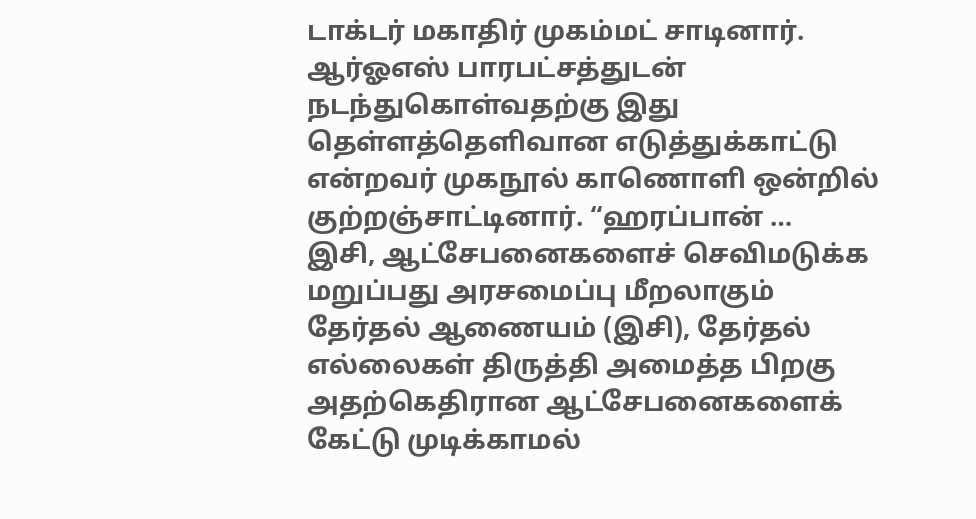டாக்டர் மகாதிர் முகம்மட் சாடினார். ஆர்ஓஎஸ் பாரபட்சத்துடன் நடந்துகொள்வதற்கு இது தெள்ளத்தெளிவான எடுத்துக்காட்டு என்றவர் முகநூல் காணொளி ஒன்றில் குற்றஞ்சாட்டினார். “ஹரப்பான் …
இசி, ஆட்சேபனைகளைச் செவிமடுக்க மறுப்பது அரசமைப்பு மீறலாகும்
தேர்தல் ஆணையம் (இசி), தேர்தல் எல்லைகள் திருத்தி அமைத்த பிறகு அதற்கெதிரான ஆட்சேபனைகளைக் கேட்டு முடிக்காமல்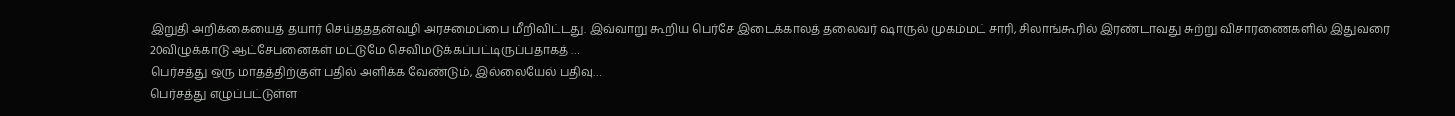இறுதி அறிக்கையைத் தயார் செய்தததன்வழி அரசமைப்பை மீறிவிட்டது. இவ்வாறு கூறிய பெர்சே இடைக்காலத் தலைவர் ஷாருல் முகம்மட் சாரி, சிலாங்கூரில் இரண்டாவது சுற்று விசாரணைகளில் இதுவரை 20விழுக்காடு ஆட்சேபனைகள் மட்டுமே செவிமடுக்கப்பட்டிருப்பதாகத் …
பெர்சத்து ஒரு மாதத்திற்குள் பதில் அளிக்க வேண்டும், இல்லையேல் பதிவு…
பெர்சத்து எழுப்பட்டுள்ள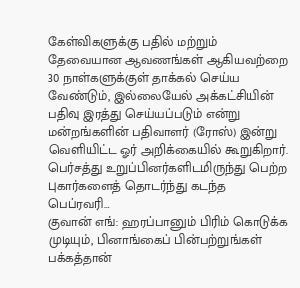கேள்விகளுக்கு பதில் மற்றும் தேவையான ஆவணங்கள் ஆகியவற்றை 30 நாள்களுக்குள் தாக்கல் செய்ய வேண்டும், இல்லையேல் அக்கட்சியின் பதிவு இரத்து செய்யப்படும் என்று மன்றங்களின் பதிவாளர் (ரோஸ்) இன்று வெளியிட்ட ஓர் அறிக்கையில் கூறுகிறார். பெர்சத்து உறுப்பினர்களிடமிருந்து பெற்ற புகார்களைத் தொடர்ந்து கடந்த பெப்ரவரி…
குவான் எங்: ஹரப்பானும் பிரிம் கொடுக்க முடியும், பினாங்கைப் பின்பற்றுங்கள்
பக்கத்தான்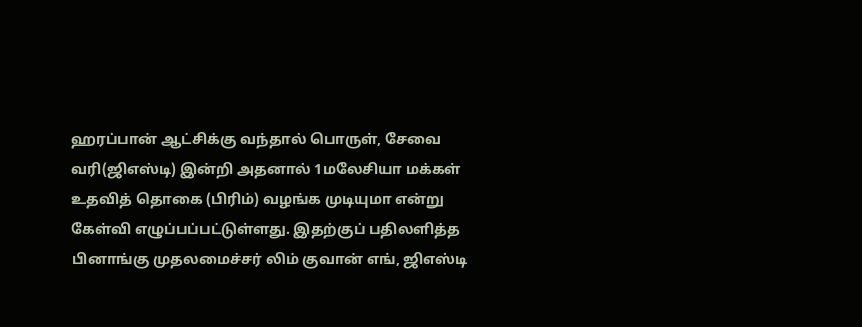ஹரப்பான் ஆட்சிக்கு வந்தால் பொருள், சேவை வரி(ஜிஎஸ்டி) இன்றி அதனால் 1மலேசியா மக்கள் உதவித் தொகை (பிரிம்) வழங்க முடியுமா என்று கேள்வி எழுப்பப்பட்டுள்ளது. இதற்குப் பதிலளித்த பினாங்கு முதலமைச்சர் லிம் குவான் எங், ஜிஎஸ்டி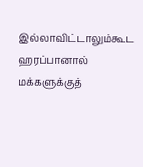இல்லாவிட்டாலும்கூட ஹரப்பானால் மக்களுக்குத்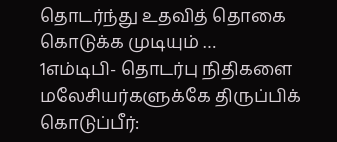தொடர்ந்து உதவித் தொகை கொடுக்க முடியும் …
1எம்டிபி- தொடர்பு நிதிகளை மலேசியர்களுக்கே திருப்பிக் கொடுப்பீர்: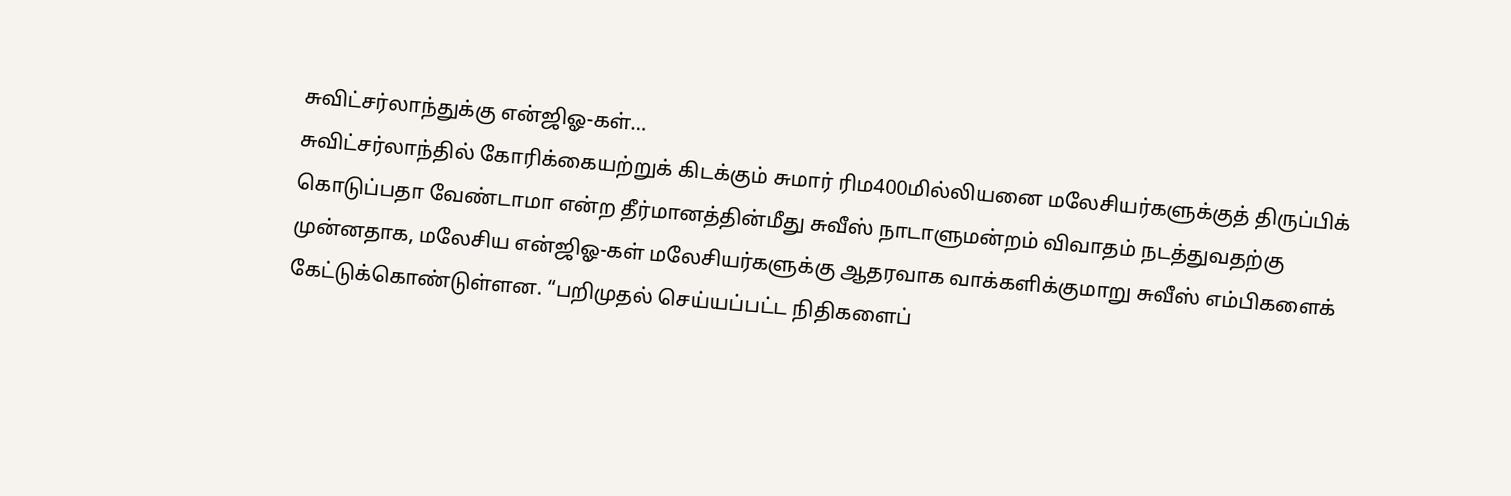சுவிட்சர்லாந்துக்கு என்ஜிஓ-கள்…
சுவிட்சர்லாந்தில் கோரிக்கையற்றுக் கிடக்கும் சுமார் ரிம400மில்லியனை மலேசியர்களுக்குத் திருப்பிக் கொடுப்பதா வேண்டாமா என்ற தீர்மானத்தின்மீது சுவீஸ் நாடாளுமன்றம் விவாதம் நடத்துவதற்கு முன்னதாக, மலேசிய என்ஜிஓ-கள் மலேசியர்களுக்கு ஆதரவாக வாக்களிக்குமாறு சுவீஸ் எம்பிகளைக் கேட்டுக்கொண்டுள்ளன. “பறிமுதல் செய்யப்பட்ட நிதிகளைப்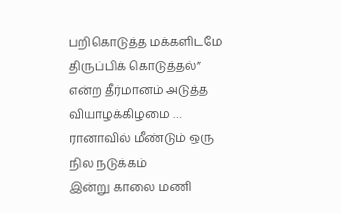பறிகொடுத்த மக்களிடமே திருப்பிக் கொடுத்தல்” என்ற தீர்மானம் அடுத்த வியாழக்கிழமை …
ரானாவில் மீண்டும் ஒரு நில நடுக்கம்
இன்று காலை மணி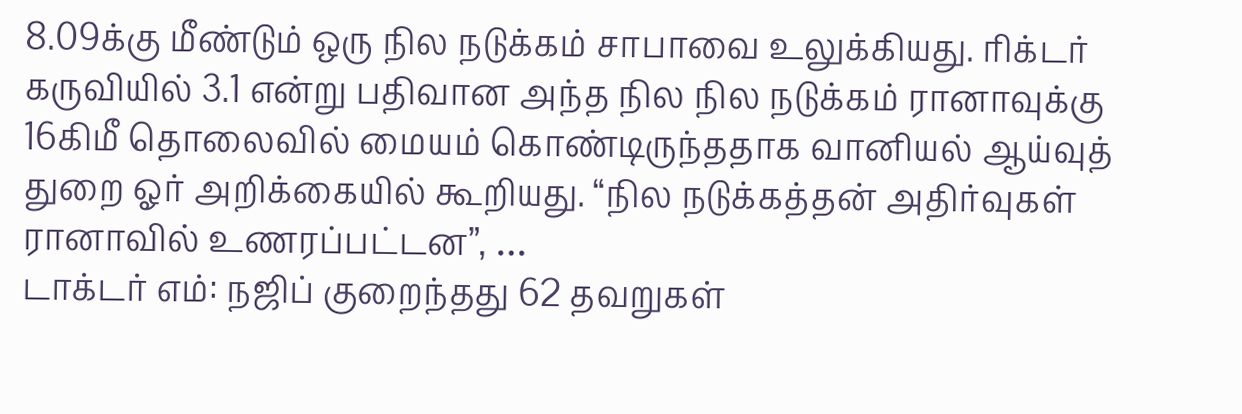8.09க்கு மீண்டும் ஒரு நில நடுக்கம் சாபாவை உலுக்கியது. ரிக்டர் கருவியில் 3.1 என்று பதிவான அந்த நில நில நடுக்கம் ரானாவுக்கு 16கிமீ தொலைவில் மையம் கொண்டிருந்ததாக வானியல் ஆய்வுத் துறை ஓர் அறிக்கையில் கூறியது. “நில நடுக்கத்தன் அதிர்வுகள் ரானாவில் உணரப்பட்டன”, …
டாக்டர் எம்: நஜிப் குறைந்தது 62 தவறுகள்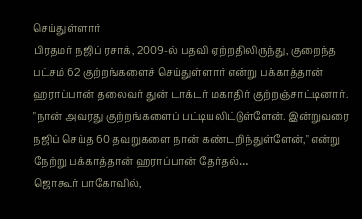செய்துள்ளார்
பிரதமர் நஜிப் ரசாக், 2009-ல் பதவி ஏற்றதிலிருந்து, குறைந்த பட்சம் 62 குற்றங்களைச் செய்துள்ளார் என்று பக்காத்தான் ஹராப்பான் தலைவர் துன் டாக்டர் மகாதிர் குற்றஞ்சாட்டினார். "நான் அவரது குற்றங்களைப் பட்டியலிட்டுள்ளேன். இன்றுவரை நஜிப் செய்த 60 தவறுகளை நான் கண்டறிந்துள்ளேன்," என்று நேற்று பக்காத்தான் ஹராப்பான் தேர்தல்…
ஜொகூர் பாகோவில்,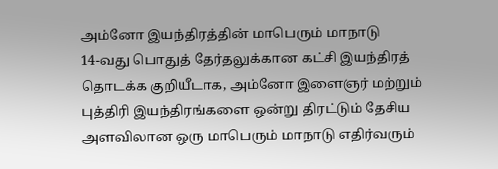அம்னோ இயந்திரத்தின் மாபெரும் மாநாடு
14-வது பொதுத் தேர்தலுக்கான கட்சி இயந்திரத் தொடக்க குறியீடாக, அம்னோ இளைஞர் மற்றும் புத்திரி இயந்திரங்களை ஒன்று திரட்டும் தேசிய அளவிலான ஒரு மாபெரும் மாநாடு எதிர்வரும்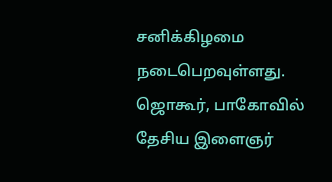சனிக்கிழமை நடைபெறவுள்ளது. ஜொகூர், பாகோவில் தேசிய இளைஞர்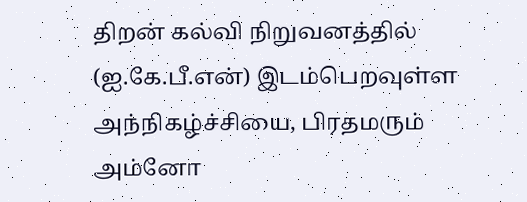திறன் கல்வி நிறுவனத்தில் (ஐ.கே.பீ.என்) இடம்பெறவுள்ள அந்நிகழ்ச்சியை, பிரதமரும் அம்னோ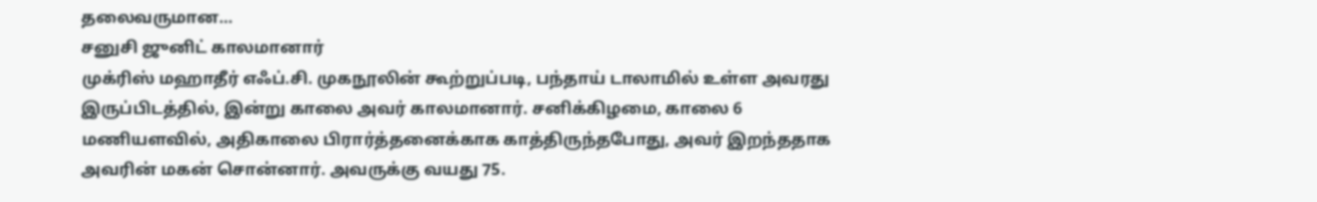தலைவருமான…
சனுசி ஜுனிட் காலமானார்
முக்ரிஸ் மஹாதீர் எஃப்.சி. முகநூலின் கூற்றுப்படி, பந்தாய் டாலாமில் உள்ள அவரது இருப்பிடத்தில், இன்று காலை அவர் காலமானார். சனிக்கிழமை, காலை 6 மணியளவில், அதிகாலை பிரார்த்தனைக்காக காத்திருந்தபோது, அவர் இறந்ததாக அவரின் மகன் சொன்னார். அவருக்கு வயது 75.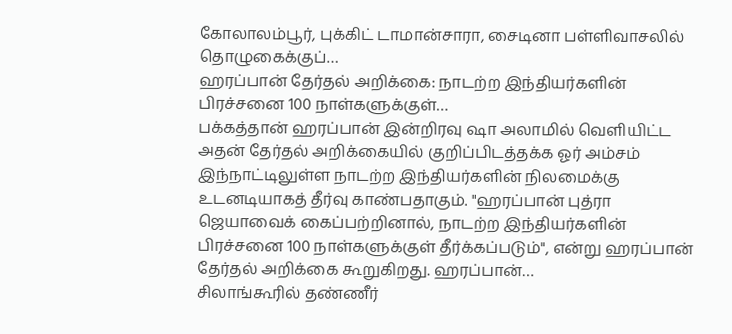கோலாலம்பூர், புக்கிட் டாமான்சாரா, சைடினா பள்ளிவாசலில் தொழுகைக்குப்…
ஹரப்பான் தேர்தல் அறிக்கை: நாடற்ற இந்தியர்களின் பிரச்சனை 100 நாள்களுக்குள்…
பக்கத்தான் ஹரப்பான் இன்றிரவு ஷா அலாமில் வெளியிட்ட அதன் தேர்தல் அறிக்கையில் குறிப்பிடத்தக்க ஓர் அம்சம் இந்நாட்டிலுள்ள நாடற்ற இந்தியர்களின் நிலமைக்கு உடனடியாகத் தீர்வு காண்பதாகும். "ஹரப்பான் புத்ரா ஜெயாவைக் கைப்பற்றினால், நாடற்ற இந்தியர்களின் பிரச்சனை 100 நாள்களுக்குள் தீர்க்கப்படும்", என்று ஹரப்பான் தேர்தல் அறிக்கை கூறுகிறது. ஹரப்பான்…
சிலாங்கூரில் தண்ணீர்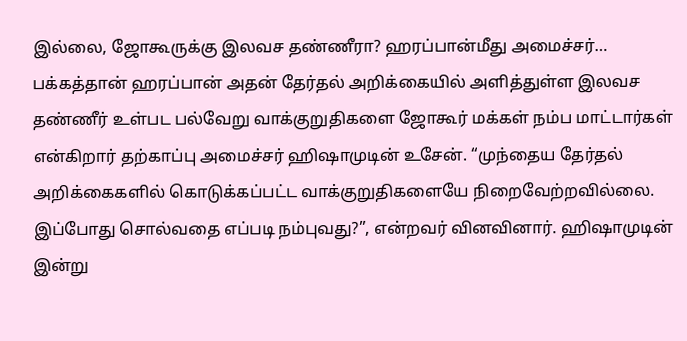இல்லை, ஜோகூருக்கு இலவச தண்ணீரா? ஹரப்பான்மீது அமைச்சர்…
பக்கத்தான் ஹரப்பான் அதன் தேர்தல் அறிக்கையில் அளித்துள்ள இலவச தண்ணீர் உள்பட பல்வேறு வாக்குறுதிகளை ஜோகூர் மக்கள் நம்ப மாட்டார்கள் என்கிறார் தற்காப்பு அமைச்சர் ஹிஷாமுடின் உசேன். “முந்தைய தேர்தல் அறிக்கைகளில் கொடுக்கப்பட்ட வாக்குறுதிகளையே நிறைவேற்றவில்லை. இப்போது சொல்வதை எப்படி நம்புவது?”, என்றவர் வினவினார். ஹிஷாமுடின் இன்று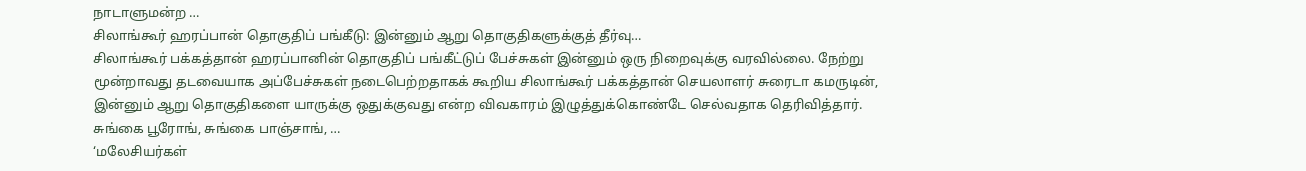நாடாளுமன்ற …
சிலாங்கூர் ஹரப்பான் தொகுதிப் பங்கீடு: இன்னும் ஆறு தொகுதிகளுக்குத் தீர்வு…
சிலாங்கூர் பக்கத்தான் ஹரப்பானின் தொகுதிப் பங்கீட்டுப் பேச்சுகள் இன்னும் ஒரு நிறைவுக்கு வரவில்லை. நேற்று மூன்றாவது தடவையாக அப்பேச்சுகள் நடைபெற்றதாகக் கூறிய சிலாங்கூர் பக்கத்தான் செயலாளர் சுரைடா கமருடின், இன்னும் ஆறு தொகுதிகளை யாருக்கு ஒதுக்குவது என்ற விவகாரம் இழுத்துக்கொண்டே செல்வதாக தெரிவித்தார். சுங்கை பூரோங், சுங்கை பாஞ்சாங், …
‘மலேசியர்கள்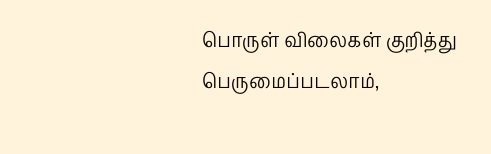பொருள் விலைகள் குறித்து பெருமைப்படலாம்,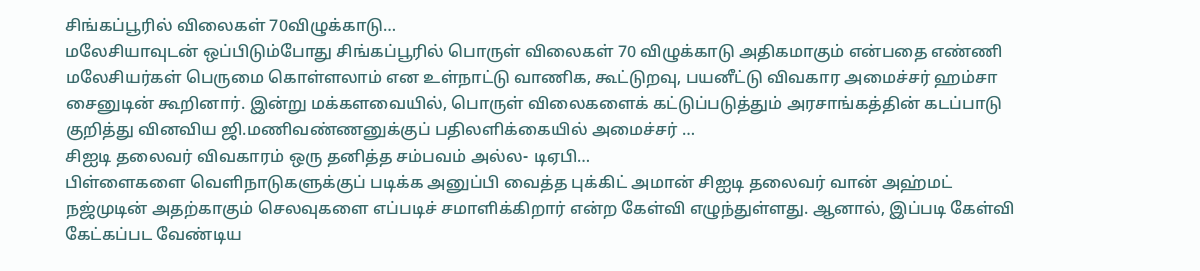சிங்கப்பூரில் விலைகள் 70விழுக்காடு…
மலேசியாவுடன் ஒப்பிடும்போது சிங்கப்பூரில் பொருள் விலைகள் 70 விழுக்காடு அதிகமாகும் என்பதை எண்ணி மலேசியர்கள் பெருமை கொள்ளலாம் என உள்நாட்டு வாணிக, கூட்டுறவு, பயனீட்டு விவகார அமைச்சர் ஹம்சா சைனுடின் கூறினார். இன்று மக்களவையில், பொருள் விலைகளைக் கட்டுப்படுத்தும் அரசாங்கத்தின் கடப்பாடு குறித்து வினவிய ஜி.மணிவண்ணனுக்குப் பதிலளிக்கையில் அமைச்சர் …
சிஐடி தலைவர் விவகாரம் ஒரு தனித்த சம்பவம் அல்ல- டிஏபி…
பிள்ளைகளை வெளிநாடுகளுக்குப் படிக்க அனுப்பி வைத்த புக்கிட் அமான் சிஐடி தலைவர் வான் அஹ்மட் நஜ்முடின் அதற்காகும் செலவுகளை எப்படிச் சமாளிக்கிறார் என்ற கேள்வி எழுந்துள்ளது. ஆனால், இப்படி கேள்வி கேட்கப்பட வேண்டிய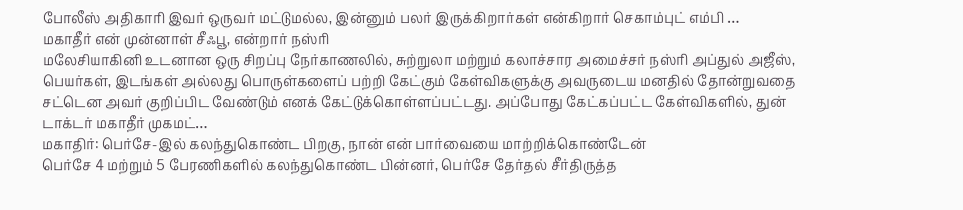போலீஸ் அதிகாரி இவர் ஒருவர் மட்டுமல்ல, இன்னும் பலர் இருக்கிறார்கள் என்கிறார் செகாம்புட் எம்பி …
மகாதீர் என் முன்னாள் சீஃபூ, என்றார் நஸ்ரி
மலேசியாகினி உடனான ஒரு சிறப்பு நேர்காணலில், சுற்றுலா மற்றும் கலாச்சார அமைச்சர் நஸ்ரி அப்துல் அஜீஸ், பெயர்கள், இடங்கள் அல்லது பொருள்களைப் பற்றி கேட்கும் கேள்விகளுக்கு அவருடைய மனதில் தோன்றுவதை சட்டென அவர் குறிப்பிட வேண்டும் எனக் கேட்டுக்கொள்ளப்பட்டது. அப்போது கேட்கப்பட்ட கேள்விகளில், துன் டாக்டர் மகாதீர் முகமட்…
மகாதிர்: பெர்சே-இல் கலந்துகொண்ட பிறகு, நான் என் பார்வையை மாற்றிக்கொண்டேன்
பெர்சே 4 மற்றும் 5 பேரணிகளில் கலந்துகொண்ட பின்னர், பெர்சே தேர்தல் சீர்திருத்த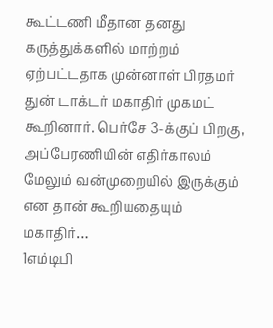கூட்டணி மீதான தனது கருத்துக்களில் மாற்றம் ஏற்பட்டதாக முன்னாள் பிரதமர் துன் டாக்டர் மகாதிர் முகமட் கூறினார். பெர்சே 3-க்குப் பிறகு, அப்பேரணியின் எதிர்காலம் மேலும் வன்முறையில் இருக்கும் என தான் கூறியதையும் மகாதிர்…
1எம்டிபி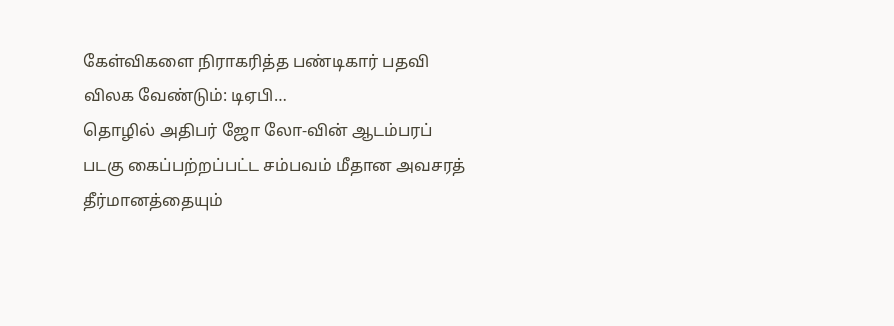கேள்விகளை நிராகரித்த பண்டிகார் பதவி விலக வேண்டும்: டிஏபி…
தொழில் அதிபர் ஜோ லோ-வின் ஆடம்பரப் படகு கைப்பற்றப்பட்ட சம்பவம் மீதான அவசரத் தீர்மானத்தையும்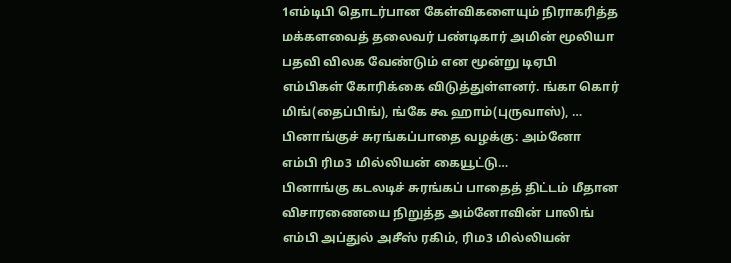1எம்டிபி தொடர்பான கேள்விகளையும் நிராகரித்த மக்களவைத் தலைவர் பண்டிகார் அமின் மூலியா பதவி விலக வேண்டும் என மூன்று டிஏபி எம்பிகள் கோரிக்கை விடுத்துள்ளனர். ங்கா கொர் மிங்(தைப்பிங்), ங்கே கூ ஹாம்(புருவாஸ்), …
பினாங்குச் சுரங்கப்பாதை வழக்கு: அம்னோ எம்பி ரிம3 மில்லியன் கையூட்டு…
பினாங்கு கடலடிச் சுரங்கப் பாதைத் திட்டம் மீதான விசாரணையை நிறுத்த அம்னோவின் பாலிங் எம்பி அப்துல் அசீஸ் ரகிம், ரிம3 மில்லியன்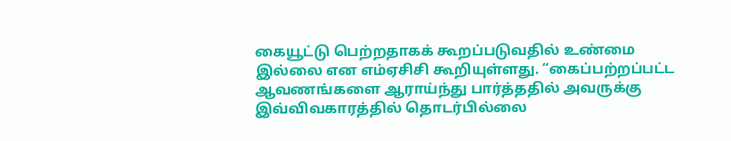கையூட்டு பெற்றதாகக் கூறப்படுவதில் உண்மை இல்லை என எம்ஏசிசி கூறியுள்ளது. “கைப்பற்றப்பட்ட ஆவணங்களை ஆராய்ந்து பார்த்ததில் அவருக்கு இவ்விவகாரத்தில் தொடர்பில்லை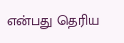என்பது தெரிய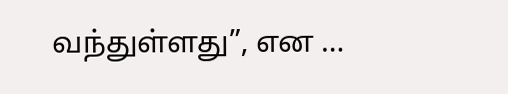வந்துள்ளது”, என …